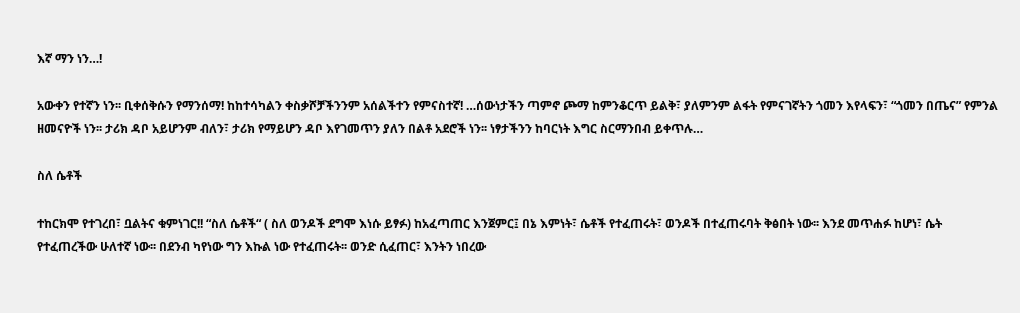እኛ ማን ነን…!

አውቀን የተኛን ነን፡፡ ቢቀሰቅሱን የማንሰማ! ከከተሳካልን ቀስቃሾቻችንንም አሰልችተን የምናስተኛ! …ሰውነታችን ጣምኖ ጮማ ከምንቆርጥ ይልቅ፣ ያለምንም ልፋት የምናገኛትን ጎመን እየላፍን፣ “ጎመን በጤና” የምንል ዘመናዮች ነን፡፡ ታሪክ ዳቦ አይሆንም ብለን፣ ታሪክ የማይሆን ዳቦ እየገመጥን ያለን በልቶ አደሮች ነን፡፡ ነፃታችንን ከባርነት እግር ስርማንበብ ይቀጥሉ…

ስለ ሴቶች

ተከርክሞ የተገረበ፣ ቧልትና ቁምነገር!! “ስለ ሴቶች“ ( ስለ ወንዶች ደግሞ እነሱ ይፃፉ) ከአፈጣጠር እንጀምር፤ በኔ እምነት፣ ሴቶች የተፈጠሩት፣ ወንዶች በተፈጠሩባት ቅፅበት ነው፡፡ እንደ መጥሐፉ ከሆነ፣ ሴት የተፈጠረችው ሁለተኛ ነው፡፡ በደንብ ካየነው ግን እኩል ነው የተፈጠሩት፡፡ ወንድ ሲፈጠር፣ እንትን ነበረው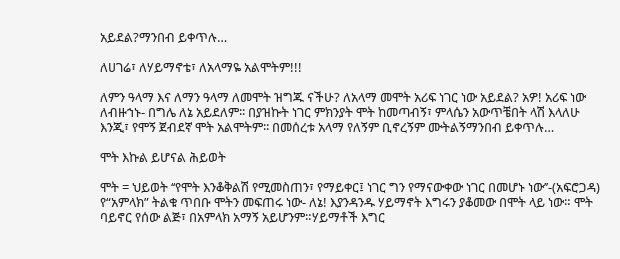አይደል?ማንበብ ይቀጥሉ…

ለሀገሬ፣ ለሃይማኖቴ፣ ለአላማዬ አልሞትም!!!

ለምን ዓላማ እና ለማን ዓላማ ለመሞት ዝግጁ ናችሁ? ለአላማ መሞት አሪፍ ነገር ነው አይደል? አዎ! አሪፍ ነው ለብዙኀኑ- በግሌ ለኔ አይደለም፡፡ በያዝኩት ነገር ምክንያት ሞት ከመጣብኝ፣ ምላሴን አውጥቼበት ላሽ እላለሁ እንጂ፣ የሞኝ ጀብደኛ ሞት አልሞትም፡፡ በመሰረቱ አላማ የለኝም ቢኖረኝም ሙትልኝማንበብ ይቀጥሉ…

ሞት እኩል ይሆናል ሕይወት

ሞት = ህይወት ‘‘የሞት እንቆቅልሽ የሚመስጠን፣ የማይቀር፤ ነገር ግን የማናውቀው ነገር በመሆኑ ነው’’-(አፍሮጋዳ) የ“አምላክ” ትልቁ ጥበቡ ሞትን መፍጠሩ ነው- ለኔ! እያንዳንዱ ሃይማኖት እግሩን ያቆመው በሞት ላይ ነው። ሞት ባይኖር የሰው ልጅ፣ በአምላክ አማኝ አይሆንም።ሃይማቶች እግር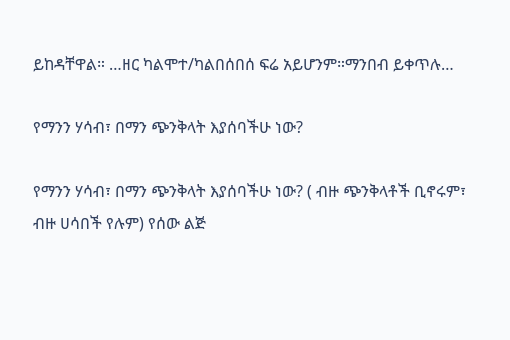ይከዳቸዋል። …ዘር ካልሞተ/ካልበሰበሰ ፍሬ አይሆንም።ማንበብ ይቀጥሉ…

የማንን ሃሳብ፣ በማን ጭንቅላት እያሰባችሁ ነው?

የማንን ሃሳብ፣ በማን ጭንቅላት እያሰባችሁ ነው? ( ብዙ ጭንቅላቶች ቢኖሩም፣ ብዙ ሀሳበች የሉም) የሰው ልጅ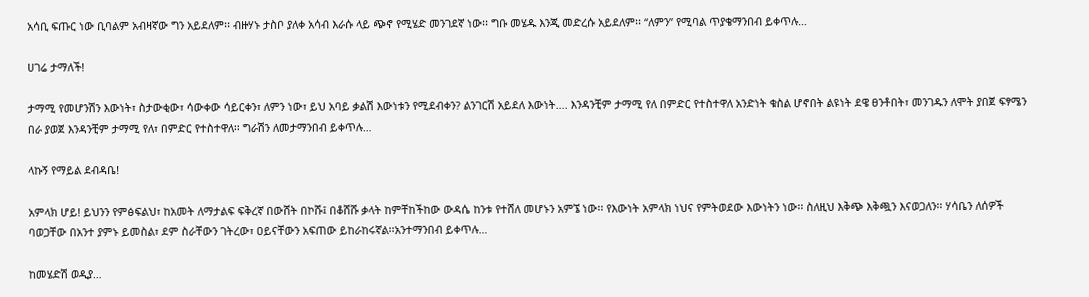አሳቢ ፍጡር ነው ቢባልም አብዛኛው ግን አይደለም፡፡ ብዙሃኑ ታስቦ ያለቀ አሳብ እራሱ ላይ ጭኖ የሚሄድ መንገደኛ ነው፡፡ ግቡ መሄዱ እንጂ መድረሱ አይደለም፡፡ “ለምን” የሚባል ጥያቄማንበብ ይቀጥሉ…

ሀገሬ ታማለች!

ታማሚ የመሆንሽን እውነት፣ ስታውቂው፣ ሳውቀው ሳይርቀን፣ ለምን ነው፣ ይህ አባይ ቃልሽ እውነቱን የሚደብቀን? ልንገርሽ አይደለ እውነት…. እንዳንቺም ታማሚ የለ በምድር የተስተዋለ አንድነት ቁስል ሆኖበት ልዩነት ደዌ ፀንቶበት፣ መንገዱን ለሞት ያበጀ ፍፃሜን በራ ያወጀ እንዳንቺም ታማሚ የለ፣ በምድር የተስተዋለ፡፡ ግራሽን ለመታማንበብ ይቀጥሉ…

ላኩኝ የማይል ደብዳቤ!

አምላክ ሆይ! ይህንን የምፅፍልህ፣ ከአመት ለማታልፍ ፍቅረኛ በውሸት በኮሹ፤ በቆሸሹ ቃላት ከምቸከችከው ውዳሴ ከንቱ የተሸለ መሆኑን አምኜ ነው፡፡ የእውነት አምላክ ነህና የምትወደው እውነትን ነው፡፡ ስለዚህ እቅጭ እቅጯን እናወጋለን፡፡ ሃሳቤን ለሰዎች ባወጋቸው በአንተ ያምኑ ይመስል፣ ደም ስራቸውን ገትረው፣ ዐይናቸውን አፍጠው ይከራከሩኛል፡፡አንተማንበብ ይቀጥሉ…

ከመሄድሽ ወዲያ…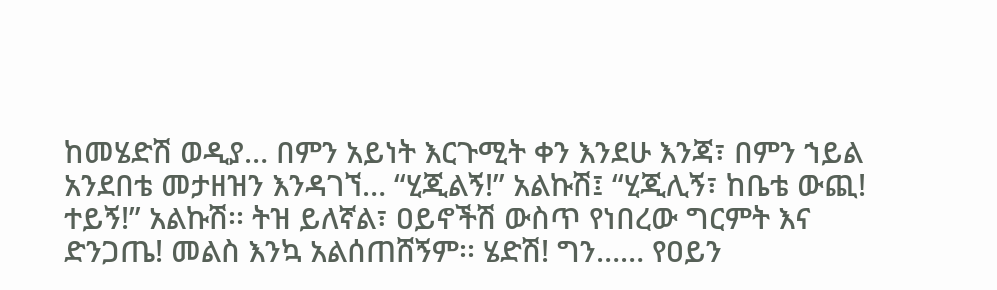ከመሄድሽ ወዲያ… በምን አይነት እርጉሚት ቀን እንደሁ እንጃ፣ በምን ኀይል አንደበቴ መታዘዝን እንዳገኘ… “ሂጂልኝ!” አልኩሽ፤ “ሂጂሊኝ፣ ከቤቴ ውጪ! ተይኝ!” አልኩሽ፡፡ ትዝ ይለኛል፣ ዐይኖችሽ ውስጥ የነበረው ግርምት እና ድንጋጤ! መልስ እንኳ አልሰጠሸኝም፡፡ ሄድሽ! ግን…… የዐይን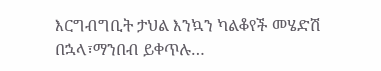እርግብግቢት ታህል እንኳን ካልቆየች መሄድሽ በኋላ፣ማንበብ ይቀጥሉ…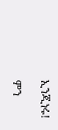ኢንጂነሩ!

ምን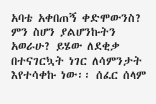አባቴ አቀበጠኝ ቀድሞውንስ? ምን ስሆን ያልሆንኩትን አወራሁ? ይሄው ለደቂቃ በተናገርኳት ነገር ለሳምንታት እየተሳቀኩ ነው፡፡ ሰፈር ሰላም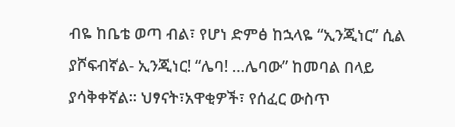ብዬ ከቤቴ ወጣ ብል፣ የሆነ ድምፅ ከኋላዬ “ኢንጂነር” ሲል ያሾፍብኛል- ኢንጂነር! “ሌባ! …ሌባው” ከመባል በላይ ያሳቅቀኛል፡፡ ህፃናት፣አዋቂዎች፣ የሰፈር ውስጥ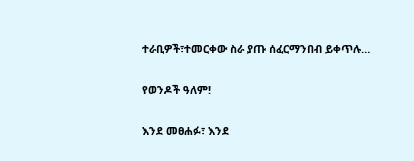ተራቢዎች፣ተመርቀው ስራ ያጡ ሰፈርማንበብ ይቀጥሉ…

የወንዶች ዓለም!

እንደ መፀሐፉ፣ እንደ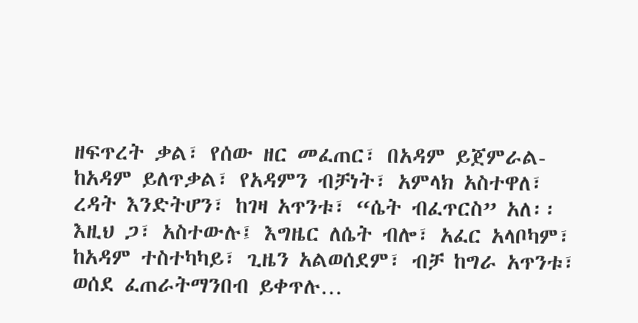ዘፍጥረት ቃል፣ የሰው ዘር መፈጠር፣ በአዳም ይጀምራል- ከአዳም ይለጥቃል፣ የአዳምን ብቻነት፣ አምላክ አስተዋለ፣ ረዳት እንድትሆን፣ ከገዛ አጥንቱ፣ “ሴት ብፈጥርስ” አለ፡፡ እዚህ ጋ፣ አስተውሉ፤ እግዜር ለሴት ብሎ፣ አፈር አላቦካም፣ ከአዳም ተስተካካይ፣ ጊዜን አልወሰደም፣ ብቻ ከግራ አጥንቱ፣ ወሰደ ፈጠራትማንበብ ይቀጥሉ…